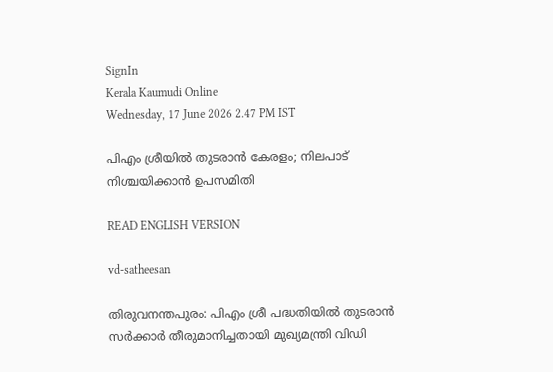SignIn
Kerala Kaumudi Online
Wednesday, 17 June 2026 2.47 PM IST

പിഎം ശ്രീയിൽ തുടരാൻ കേരളം; നിലപാട് നിശ്ചയിക്കാന്‍ ഉപസമിതി

READ ENGLISH VERSION

vd-satheesan

തിരുവനന്തപുരം: പിഎം ശ്രീ പദ്ധതിയിൽ തുടരാൻ സർക്കാർ തീരുമാനിച്ചതായി മുഖ്യമന്ത്രി വിഡി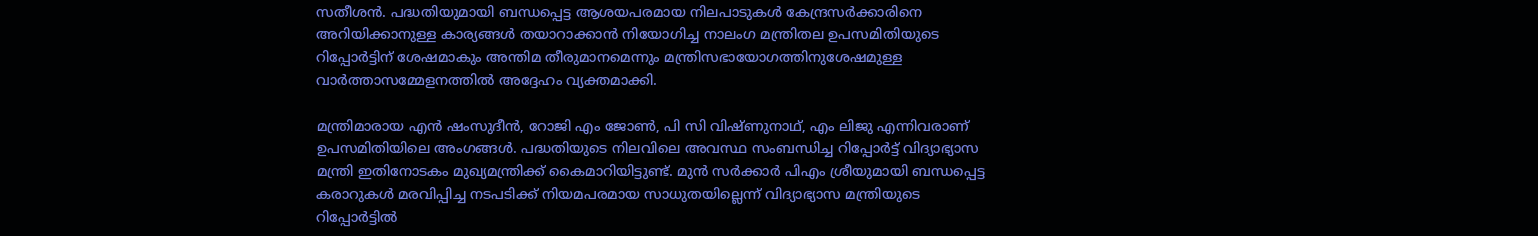സതീശൻ. പദ്ധതിയുമായി ബന്ധപ്പെട്ട ആശയപരമായ നിലപാടുകൾ കേന്ദ്രസർക്കാരിനെ അറിയിക്കാനുള്ള കാര്യങ്ങൾ തയാറാക്കാൻ നിയോഗിച്ച നാലംഗ മന്ത്രിതല ഉപസമിതിയുടെ റിപ്പോർട്ടിന് ശേഷമാകും അന്തിമ തീരുമാനമെന്നും മന്ത്രിസഭായോഗത്തിനുശേഷമുള്ള വാർത്താസമ്മേളനത്തിൽ അദ്ദേഹം വ്യക്തമാക്കി.

മന്ത്രിമാരായ എൻ ഷംസുദീൻ, റോജി എം ജോൺ, പി സി വിഷ്ണുനാഥ്, എം ലിജു എന്നിവരാണ് ഉപസമിതിയിലെ അംഗങ്ങൾ. പദ്ധതിയുടെ നിലവിലെ അവസ്ഥ സംബന്ധിച്ച റിപ്പോർട്ട് വിദ്യാഭ്യാസ മന്ത്രി ഇതിനോടകം മുഖ്യമന്ത്രിക്ക് കൈമാറിയിട്ടുണ്ട്. മുൻ സർക്കാർ പിഎം ശ്രീയുമായി ബന്ധപ്പെട്ട കരാറുകൾ മരവിപ്പിച്ച നടപടിക്ക് നിയമപരമായ സാധുതയില്ലെന്ന് വിദ്യാഭ്യാസ മന്ത്രിയുടെ റിപ്പോർട്ടിൽ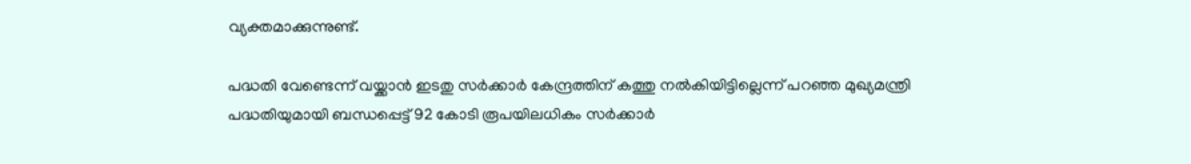വ്യക്തമാക്കുന്നുണ്ട്.

പദ്ധതി വേണ്ടെന്ന് വയ്ക്കാൻ ഇടതു സർക്കാർ കേന്ദ്രത്തിന് കത്തു നൽകിയിട്ടില്ലെന്ന് പറഞ്ഞ മുഖ്യമന്ത്രി പദ്ധതിയുമായി ബന്ധപ്പെട്ട് 92 കോടി രൂപയിലധികം സർക്കാർ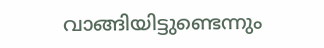വാങ്ങിയിട്ടുണ്ടെന്നും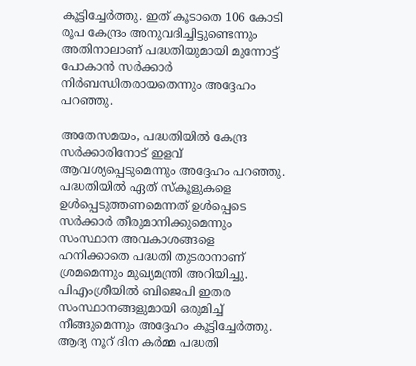കൂട്ടിച്ചേർത്തു. ഇത് കൂടാതെ 106 കോടി രൂപ കേന്ദ്രം അനുവദിച്ചിട്ടുണ്ടെന്നും അതിനാലാണ് പദ്ധതിയുമായി മുന്നോട്ട് പോകാൻ സ‌ർക്കാർ നിർബന്ധിതരായതെന്നും അദ്ദേഹം പറഞ്ഞു.

അതേസമയം, പദ്ധതിയിൽ കേന്ദ്ര സർക്കാരിനോട് ഇളവ് ആവശ്യപ്പെടുമെന്നും അദ്ദേഹം പറഞ്ഞു. പദ്ധതിയില്‍ ഏത് സ്‌കൂളുകളെ ഉള്‍പ്പെടുത്തണമെന്നത് ഉൾപ്പെടെ സര്‍ക്കാര്‍ തീരുമാനിക്കുമെന്നും സംസ്ഥാന അവകാശങ്ങളെ ഹനിക്കാതെ പദ്ധതി തുടരാനാണ് ശ്രമമെന്നും മുഖ്യമന്ത്രി അറിയിച്ചു. പിഎംശ്രീയിൽ ബിജെപി ഇതര സംസ്ഥാനങ്ങളുമായി ഒരുമിച്ച് നീങ്ങുമെന്നും അദ്ദേഹം കൂട്ടിച്ചേർത്തു. ആദ്യ നൂറ് ദിന കർമ്മ പദ്ധതി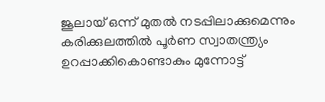ജൂലായ് ഒന്ന് മുതൽ നടപ്പിലാക്കുമെന്നും കരിക്കുലത്തിൽ പൂർണ സ്വാതന്ത്ര്യം ഉറപ്പാക്കികൊണ്ടാകും മുന്നോട്ട്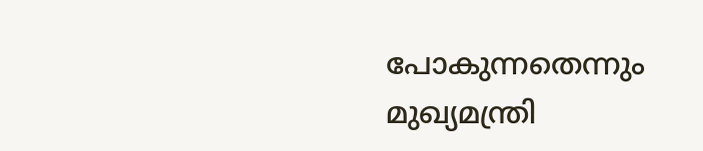പോകുന്നതെന്നും മുഖ്യമന്ത്രി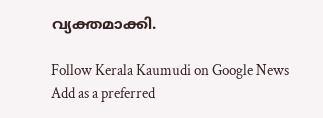വ്യക്തമാക്കി.

Follow Kerala Kaumudi on Google News Add as a preferred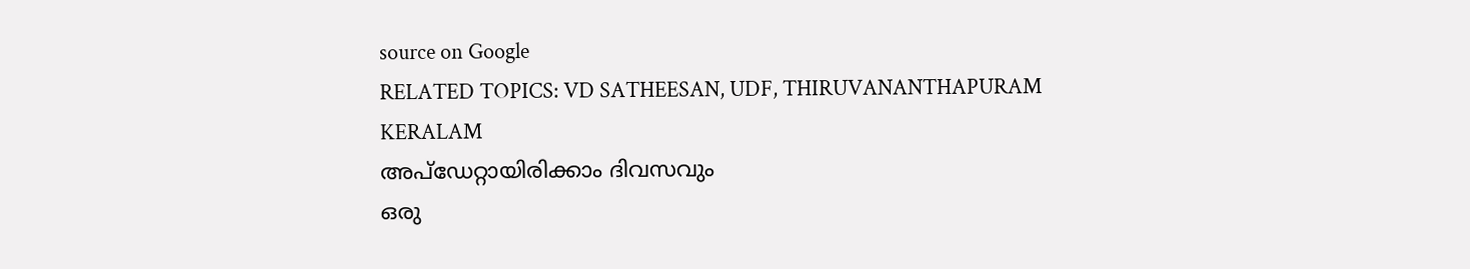source on Google
RELATED TOPICS: VD SATHEESAN, UDF, THIRUVANANTHAPURAM KERALAM
അപ്ഡേറ്റായിരിക്കാം ദിവസവും
ഒരു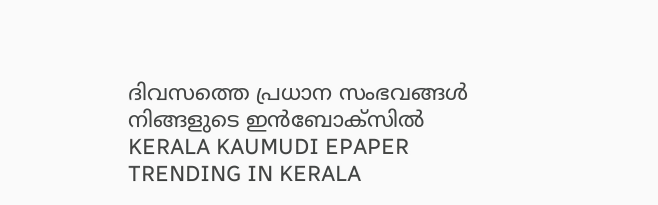ദിവസത്തെ പ്രധാന സംഭവങ്ങൾ നിങ്ങളുടെ ഇൻബോക്സിൽ
KERALA KAUMUDI EPAPER
TRENDING IN KERALA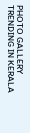PHOTO GALLERY
TRENDING IN KERALA